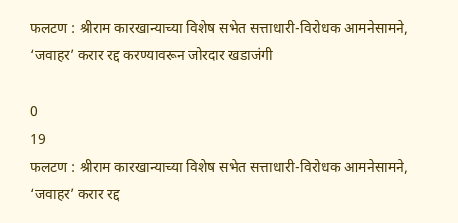फलटण : श्रीराम कारखान्याच्या विशेष सभेत सत्ताधारी-विरोधक आमनेसामने, ‘जवाहर’ करार रद्द करण्यावरून जोरदार खडाजंगी

0
19
फलटण : श्रीराम कारखान्याच्या विशेष सभेत सत्ताधारी-विरोधक आमनेसामने, ‘जवाहर’ करार रद्द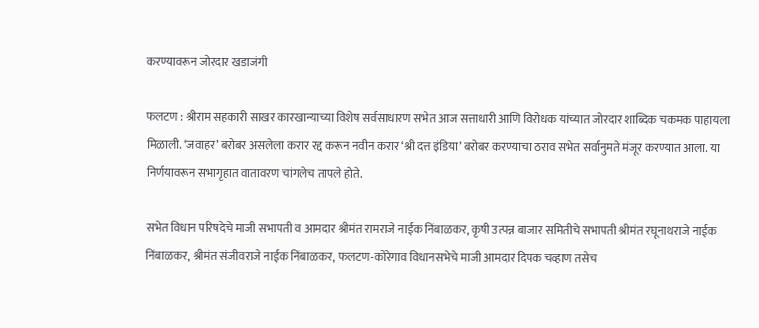करण्यावरून जोरदार खडाजंगी

फलटण : श्रीराम सहकारी साखर कारखान्याच्या विशेष सर्वसाधारण सभेत आज सत्ताधारी आणि विरोधक यांच्यात जोरदार शाब्दिक चकमक पाहायला मिळाली. ‘जवाहर’ बरोबर असलेला करार रद्द करून नवीन करार ‘श्री दत्त इंडिया’ बरोबर करण्याचा ठराव सभेत सर्वानुमते मंजूर करण्यात आला. या निर्णयावरून सभागृहात वातावरण चांगलेच तापले होते.

सभेत विधान परिषदेचे माजी सभापती व आमदार श्रीमंत रामराजे नाईक निंबाळकर, कृषी उत्पन्न बाजार समितीचे सभापती श्रीमंत रघूनाथराजे नाईक निंबाळकर, श्रीमंत संजीवराजे नाईक निंबाळकर, फलटण-कोरेगाव विधानसभेचे माजी आमदार दिपक चव्हाण तसेच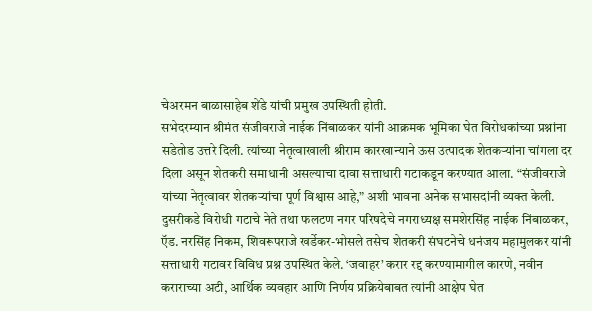चेअरमन बाळासाहेब शेंडे यांची प्रमुख उपस्थिती होती.
सभेदरम्यान श्रीमंत संजीवराजे नाईक निंबाळकर यांनी आक्रमक भूमिका घेत विरोधकांच्या प्रश्नांना सडेतोड उत्तरे दिली. त्यांच्या नेतृत्वाखाली श्रीराम कारखान्याने ऊस उत्पादक शेतकऱ्यांना चांगला दर दिला असून शेतकरी समाधानी असल्याचा दावा सत्ताधारी गटाकडून करण्यात आला. “संजीवराजे यांच्या नेतृत्वावर शेतकऱ्यांचा पूर्ण विश्वास आहे,” अशी भावना अनेक सभासदांनी व्यक्त केली.
दुसरीकडे विरोधी गटाचे नेते तथा फलटण नगर परिषदेचे नगराध्यक्ष समशेरसिंह नाईक निंबाळकर, ऍड. नरसिंह निकम, शिवरूपराजे खर्डेकर-भोसले तसेच शेतकरी संघटनेचे धनंजय महामुलकर यांनी सत्ताधारी गटावर विविध प्रश्न उपस्थित केले. ‘जवाहर’ करार रद्द करण्यामागील कारणे, नवीन कराराच्या अटी, आर्थिक व्यवहार आणि निर्णय प्रक्रियेबाबत त्यांनी आक्षेप घेत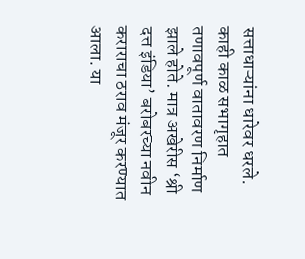सत्ताधाऱ्यांना धारेवर धरले.
काही काळ सभागृहात तणावपूर्ण वातावरण निर्माण झाले होते. मात्र अखेरीस ‘श्री दत्त इंडिया’ बरोबरच्या नवीन कराराचा ठराव मंजूर करण्यात आला. या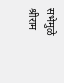सभेमुळे श्रीराम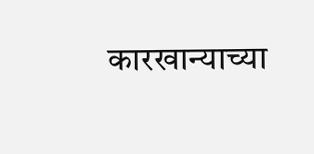कारखान्याच्या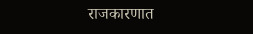राजकारणात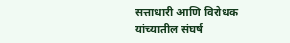सत्ताधारी आणि विरोधक यांच्यातील संघर्ष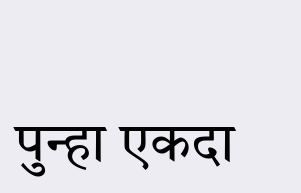पुन्हा एकदा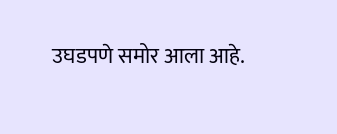उघडपणे समोर आला आहे.